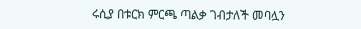ሩሲያ በቱርክ ምርጫ ጣልቃ ገብታለች መባሏን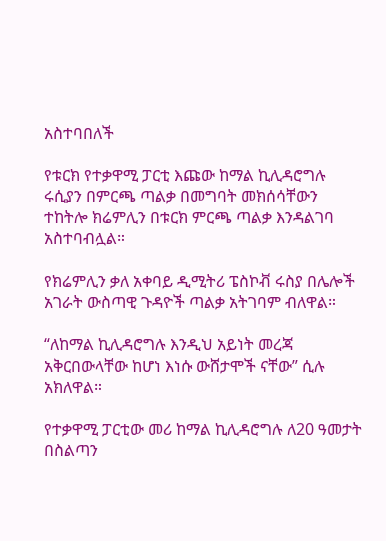አስተባበለች

የቱርክ የተቃዋሚ ፓርቲ እጩው ከማል ኪሊዳሮግሉ ሩሲያን በምርጫ ጣልቃ በመግባት መክሰሳቸውን ተከትሎ ክሬምሊን በቱርክ ምርጫ ጣልቃ እንዳልገባ አስተባብሏል።

የክሬምሊን ቃለ አቀባይ ዲሚትሪ ፔስኮቭ ሩስያ በሌሎች አገራት ውስጣዊ ጉዳዮች ጣልቃ አትገባም ብለዋል።

“ለከማል ኪሊዳሮግሉ እንዲህ አይነት መረጃ አቅርበውላቸው ከሆነ እነሱ ውሸታሞች ናቸው” ሲሉ አክለዋል።

የተቃዋሚ ፓርቲው መሪ ከማል ኪሊዳሮግሉ ለ20 ዓመታት በስልጣን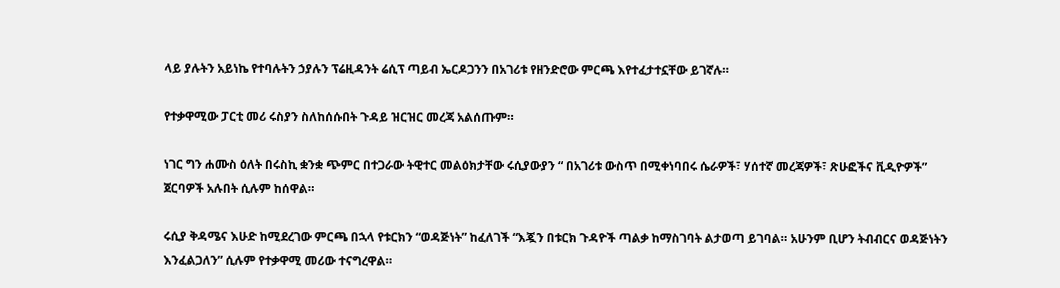ላይ ያሉትን አይነኬ የተባሉትን ኃያሉን ፕሬዚዳንት ሬሲፕ ጣይብ ኤርዶጋንን በአገሪቱ የዘንድሮው ምርጫ እየተፈታተኗቸው ይገኛሉ።

የተቃዋሚው ፓርቲ መሪ ሩስያን ስለከሰሱበት ጉዳይ ዝርዝር መረጃ አልሰጡም።

ነገር ግን ሐሙስ ዕለት በሩስኪ ቋንቋ ጭምር በተጋራው ትዊተር መልዕክታቸው ሩሲያውያን “ በአገሪቱ ውስጥ በሚቀነባበሩ ሴራዎች፣ ሃሰተኛ መረጃዎች፣ ጽሁፎችና ቪዲዮዎች” ጀርባዎች አሉበት ሲሉም ከሰዋል።

ሩሲያ ቅዳሜና እሁድ ከሚደረገው ምርጫ በኋላ የቱርክን “ወዳጅነት” ከፈለገች “እጇን በቱርክ ጉዳዮች ጣልቃ ከማስገባት ልታወጣ ይገባል። አሁንም ቢሆን ትብብርና ወዳጅነትን እንፈልጋለን” ሲሉም የተቃዋሚ መሪው ተናግረዋል።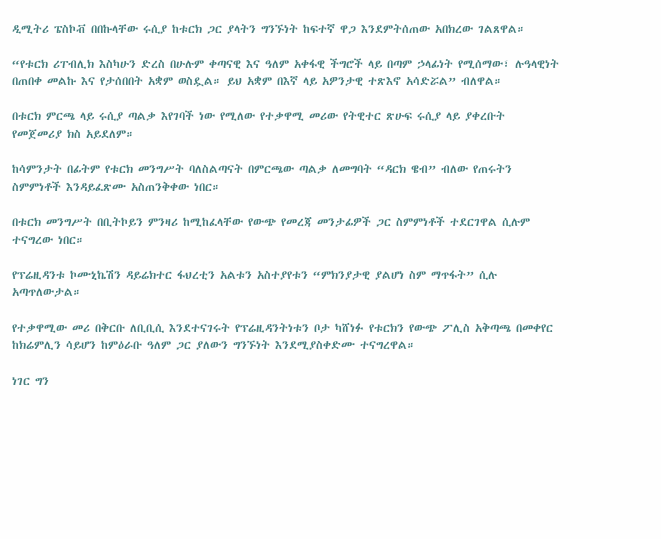ዲሚትሪ ፔስኮቭ በበኩላቸው ሩሲያ ከቱርክ ጋር ያላትን ግንኙነት ከፍተኛ ዋጋ እንደምትሰጠው አበክረው ገልጸዋል።

“የቱርክ ሪፐብሊክ እስካሁን ድረስ በሁሉም ቀጣናዊ እና ዓለም አቀፋዊ ችግሮች ላይ በጣም ኃላፊነት የሚሰማው፣ ሉዓላዊነት በጠበቀ መልኩ እና የታሰበበት አቋም ወስዷል። ይህ አቋም በእኛ ላይ አዎንታዊ ተጽእኖ አሳድሯል” ብለዋል።

በቱርክ ምርጫ ላይ ሩሲያ ጣልቃ እየገባች ነው የሚለው የተቃዋሚ መሪው የትዊተር ጽሁፍ ሩሲያ ላይ ያቀረቡት የመጀመሪያ ክስ አይደለም።

ከሳምንታት በፊትም የቱርክ መንግሥት ባለስልጣናት በምርጫው ጣልቃ ለመግባት “ዳርክ ዌብ” ብለው የጠሩትን ስምምነቶች እንዳይፈጽሙ አስጠንቅቀው ነበር።

በቱርክ መንግሥት በቢትኮይን ምንዛሪ ከሚከፈላቸው የውጭ የመረጃ መንታፊዎች ጋር ስምምነቶች ተደርገዋል ሲሉም ተናግረው ነበር።

የፕሬዚዳንቱ ኮሙኒኬሽን ዳይሬክተር ፋህረቲን አልቱን አስተያየቱን “ምክንያታዊ ያልሆነ ስም ማጥፋት” ሲሉ አጣጥለውታል።

የተቃዋሚው መሪ በቅርቡ ለቢቢሲ እንደተናገሩት የፕሬዚዳንትነቱን ቦታ ካሸነፉ የቱርክን የውጭ ፖሊስ አቅጣጫ በመቀየር ከክሬምሊን ሳይሆን ከምዕራቡ ዓለም ጋር ያለውን ግንኙነት እንደሚያስቀድሙ ተናግረዋል።

ነገር ግን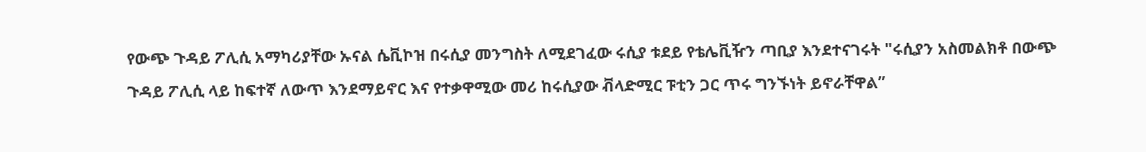የውጭ ጉዳይ ፖሊሲ አማካሪያቸው ኡናል ሴቪኮዝ በሩሲያ መንግስት ለሚደገፈው ሩሲያ ቱደይ የቴሌቪዥን ጣቢያ እንደተናገሩት "ሩሲያን አስመልክቶ በውጭ ጉዳይ ፖሊሲ ላይ ከፍተኛ ለውጥ እንደማይኖር እና የተቃዋሚው መሪ ከሩሲያው ቭላድሚር ፑቲን ጋር ጥሩ ግንኙነት ይኖራቸዋል”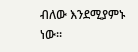ብለው እንደሚያምኑ ነው።